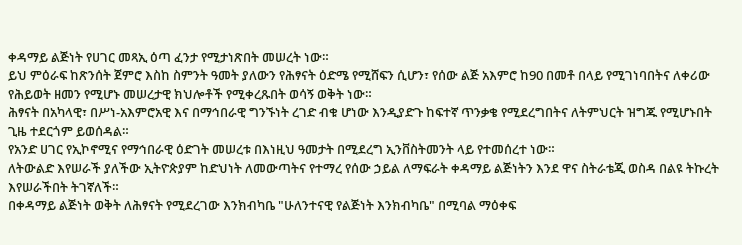ቀዳማይ ልጅነት የሀገር መጻኢ ዕጣ ፈንታ የሚታነጽበት መሠረት ነው።
ይህ ምዕራፍ ከጽንሰት ጀምሮ እስከ ስምንት ዓመት ያለውን የሕፃናት ዕድሜ የሚሸፍን ሲሆን፣ የሰው ልጅ አእምሮ ከ90 በመቶ በላይ የሚገነባበትና ለቀሪው የሕይወት ዘመን የሚሆኑ መሠረታዊ ክህሎቶች የሚቀረጹበት ወሳኝ ወቅት ነው።
ሕፃናት በአካላዊ፣ በሥነ-አእምሮአዊ እና በማኅበራዊ ግንኙነት ረገድ ብቁ ሆነው እንዲያድጉ ከፍተኛ ጥንቃቄ የሚደረግበትና ለትምህርት ዝግጁ የሚሆኑበት ጊዜ ተደርጎም ይወሰዳል።
የአንድ ሀገር የኢኮኖሚና የማኅበራዊ ዕድገት መሠረቱ በእነዚህ ዓመታት በሚደረግ ኢንቨስትመንት ላይ የተመሰረተ ነው።
ለትውልድ እየሠራች ያለችው ኢትዮጵያም ከድህነት ለመውጣትና የተማረ የሰው ኃይል ለማፍራት ቀዳማይ ልጅነትን እንደ ዋና ስትራቴጂ ወስዳ በልዩ ትኩረት እየሠራችበት ትገኛለች።
በቀዳማይ ልጅነት ወቅት ለሕፃናት የሚደረገው እንክብካቤ "ሁለንተናዊ የልጅነት እንክብካቤ" በሚባል ማዕቀፍ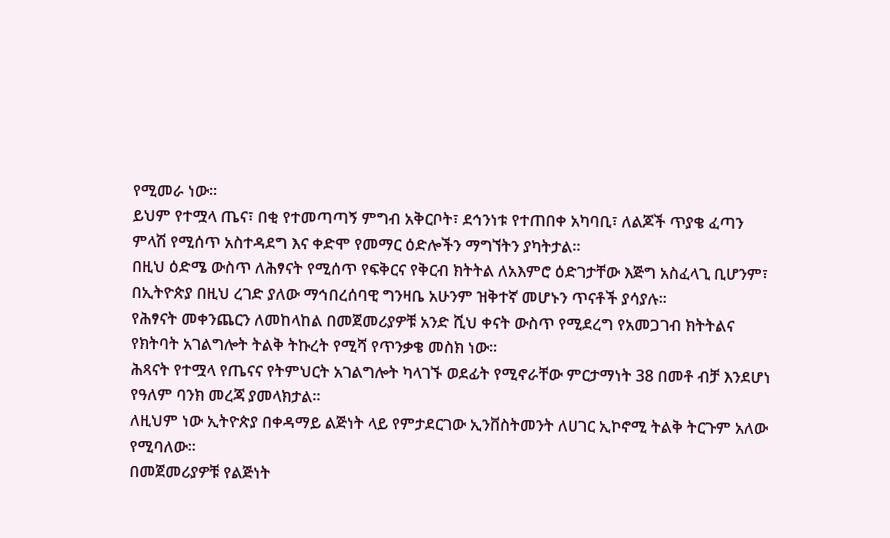የሚመራ ነው።
ይህም የተሟላ ጤና፣ በቂ የተመጣጣኝ ምግብ አቅርቦት፣ ደኅንነቱ የተጠበቀ አካባቢ፣ ለልጆች ጥያቄ ፈጣን ምላሽ የሚሰጥ አስተዳደግ እና ቀድሞ የመማር ዕድሎችን ማግኘትን ያካትታል።
በዚህ ዕድሜ ውስጥ ለሕፃናት የሚሰጥ የፍቅርና የቅርብ ክትትል ለአእምሮ ዕድገታቸው እጅግ አስፈላጊ ቢሆንም፣ በኢትዮጵያ በዚህ ረገድ ያለው ማኅበረሰባዊ ግንዛቤ አሁንም ዝቅተኛ መሆኑን ጥናቶች ያሳያሉ።
የሕፃናት መቀንጨርን ለመከላከል በመጀመሪያዎቹ አንድ ሺህ ቀናት ውስጥ የሚደረግ የአመጋገብ ክትትልና የክትባት አገልግሎት ትልቅ ትኩረት የሚሻ የጥንቃቄ መስክ ነው።
ሕጻናት የተሟላ የጤናና የትምህርት አገልግሎት ካላገኙ ወደፊት የሚኖራቸው ምርታማነት 38 በመቶ ብቻ እንደሆነ የዓለም ባንክ መረጃ ያመላክታል።
ለዚህም ነው ኢትዮጵያ በቀዳማይ ልጅነት ላይ የምታደርገው ኢንቨስትመንት ለሀገር ኢኮኖሚ ትልቅ ትርጉም አለው የሚባለው።
በመጀመሪያዎቹ የልጅነት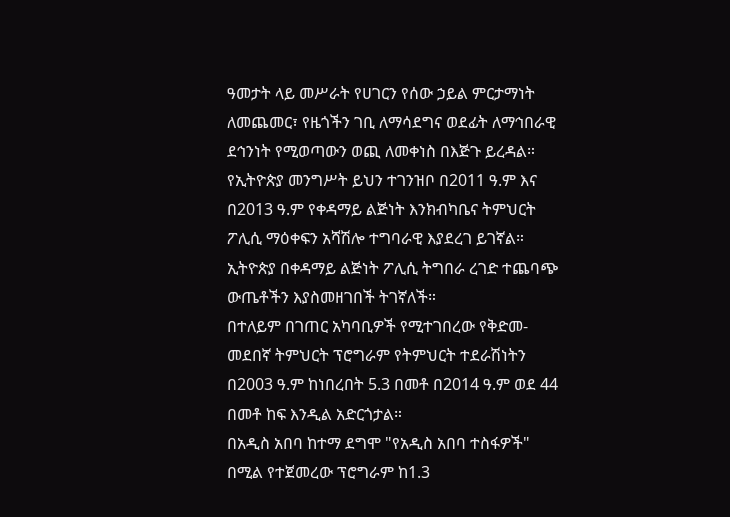ዓመታት ላይ መሥራት የሀገርን የሰው ኃይል ምርታማነት ለመጨመር፣ የዜጎችን ገቢ ለማሳደግና ወደፊት ለማኅበራዊ ደኅንነት የሚወጣውን ወጪ ለመቀነስ በእጅጉ ይረዳል።
የኢትዮጵያ መንግሥት ይህን ተገንዝቦ በ2011 ዓ.ም እና በ2013 ዓ.ም የቀዳማይ ልጅነት እንክብካቤና ትምህርት ፖሊሲ ማዕቀፍን አሻሽሎ ተግባራዊ እያደረገ ይገኛል።
ኢትዮጵያ በቀዳማይ ልጅነት ፖሊሲ ትግበራ ረገድ ተጨባጭ ውጤቶችን እያስመዘገበች ትገኛለች።
በተለይም በገጠር አካባቢዎች የሚተገበረው የቅድመ-መደበኛ ትምህርት ፕሮግራም የትምህርት ተደራሽነትን በ2003 ዓ.ም ከነበረበት 5.3 በመቶ በ2014 ዓ.ም ወደ 44 በመቶ ከፍ እንዲል አድርጎታል።
በአዲስ አበባ ከተማ ደግሞ "የአዲስ አበባ ተስፋዎች" በሚል የተጀመረው ፕሮግራም ከ1.3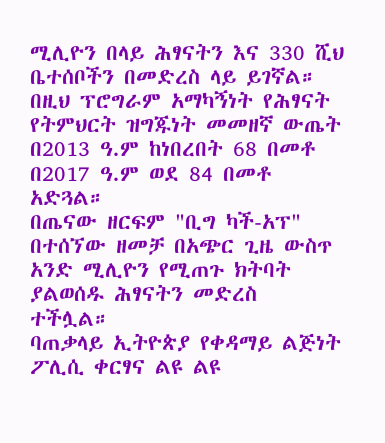ሚሊዮን በላይ ሕፃናትን እና 330 ሺህ ቤተሰቦችን በመድረስ ላይ ይገኛል።
በዚህ ፕሮግራም አማካኝነት የሕፃናት የትምህርት ዝግጁነት መመዘኛ ውጤት በ2013 ዓ.ም ከነበረበት 68 በመቶ በ2017 ዓ.ም ወደ 84 በመቶ አድጓል።
በጤናው ዘርፍም "ቢግ ካች-አፕ" በተሰኘው ዘመቻ በአጭር ጊዜ ውስጥ አንድ ሚሊዮን የሚጠጉ ክትባት ያልወሰዱ ሕፃናትን መድረስ ተችሏል።
ባጠቃላይ ኢትዮጵያ የቀዳማይ ልጅነት ፖሊሲ ቀርፃና ልዩ ልዩ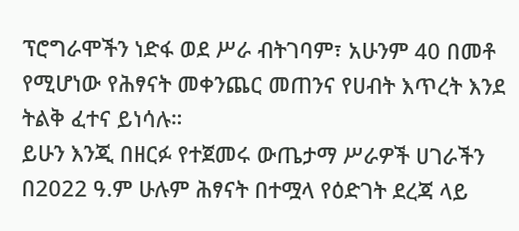ፕሮግራሞችን ነድፋ ወደ ሥራ ብትገባም፣ አሁንም 40 በመቶ የሚሆነው የሕፃናት መቀንጨር መጠንና የሀብት እጥረት እንደ ትልቅ ፈተና ይነሳሉ።
ይሁን እንጂ በዘርፉ የተጀመሩ ውጤታማ ሥራዎች ሀገራችን በ2022 ዓ.ም ሁሉም ሕፃናት በተሟላ የዕድገት ደረጃ ላይ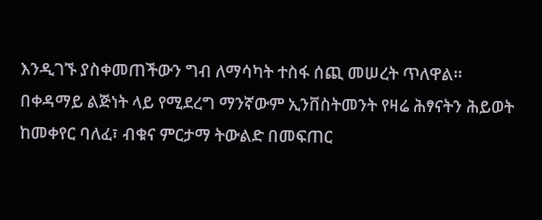እንዲገኙ ያስቀመጠችውን ግብ ለማሳካት ተስፋ ሰጪ መሠረት ጥለዋል።
በቀዳማይ ልጅነት ላይ የሚደረግ ማንኛውም ኢንቨስትመንት የዛሬ ሕፃናትን ሕይወት ከመቀየር ባለፈ፣ ብቁና ምርታማ ትውልድ በመፍጠር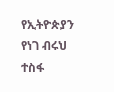የኢትዮጵያን የነገ ብሩህ ተስፋ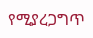የሚያረጋግጥ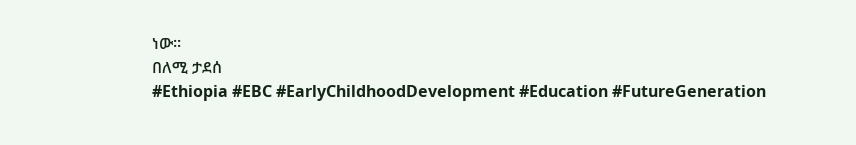ነው።
በለሚ ታደሰ
#Ethiopia #EBC #EarlyChildhoodDevelopment #Education #FutureGeneration